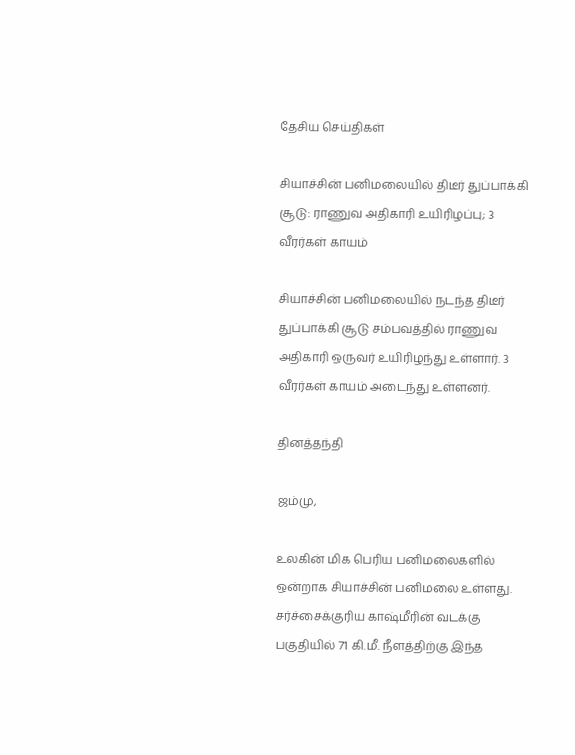தேசிய செய்திகள்

சியாச்சின் பனிமலையில் திடீர் துப்பாக்கி சூடு: ராணுவ அதிகாரி உயிரிழப்பு; 3 வீரர்கள் காயம்

சியாச்சின் பனிமலையில் நடந்த திடீர் துப்பாக்கி சூடு சம்பவத்தில் ராணுவ அதிகாரி ஒருவர் உயிரிழந்து உள்ளார். 3 வீரர்கள் காயம் அடைந்து உள்ளனர்.

தினத்தந்தி

ஜம்மு,

உலகின் மிக பெரிய பனிமலைகளில் ஒன்றாக சியாச்சின் பனிமலை உள்ளது. சர்ச்சைக்குரிய காஷ்மீரின் வடக்கு பகுதியில் 71 கி.மீ. நீளத்திற்கு இந்த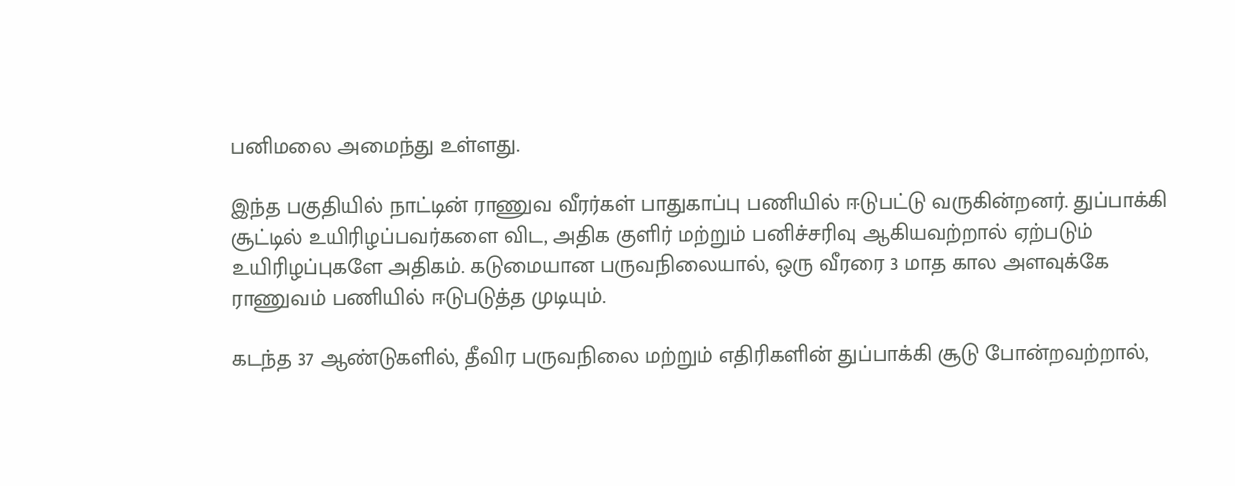பனிமலை அமைந்து உள்ளது.

இந்த பகுதியில் நாட்டின் ராணுவ வீரர்கள் பாதுகாப்பு பணியில் ஈடுபட்டு வருகின்றனர். துப்பாக்கி சூட்டில் உயிரிழப்பவர்களை விட, அதிக குளிர் மற்றும் பனிச்சரிவு ஆகியவற்றால் ஏற்படும் உயிரிழப்புகளே அதிகம். கடுமையான பருவநிலையால், ஒரு வீரரை 3 மாத கால அளவுக்கே ராணுவம் பணியில் ஈடுபடுத்த முடியும்.

கடந்த 37 ஆண்டுகளில், தீவிர பருவநிலை மற்றும் எதிரிகளின் துப்பாக்கி சூடு போன்றவற்றால்,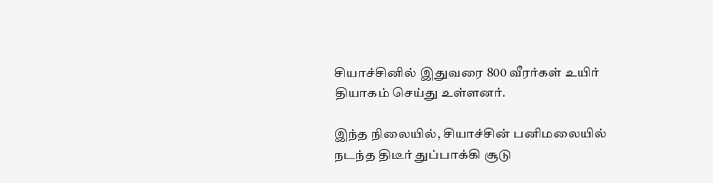சியாச்சினில் இதுவரை 800 வீரர்கள் உயிர் தியாகம் செய்து உள்ளனர்.

இந்த நிலையில், சியாச்சின் பனிமலையில் நடந்த திடீர் துப்பாக்கி சூடு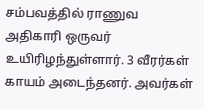சம்பவத்தில் ராணுவ அதிகாரி ஒருவர் உயிரிழந்துள்ளார். 3 வீரர்கள் காயம் அடைந்தனர். அவர்கள்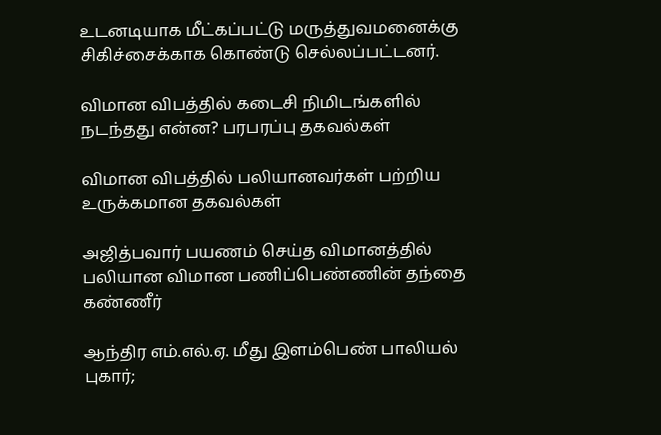உடனடியாக மீட்கப்பட்டு மருத்துவமனைக்கு சிகிச்சைக்காக கொண்டு செல்லப்பட்டனர்.

விமான விபத்தில் கடைசி நிமிடங்களில் நடந்தது என்ன? பரபரப்பு தகவல்கள்

விமான விபத்தில் பலியானவர்கள் பற்றிய உருக்கமான தகவல்கள்

அஜித்பவார் பயணம் செய்த விமானத்தில் பலியான விமான பணிப்பெண்ணின் தந்தை கண்ணீர்

ஆந்திர எம்.எல்.ஏ. மீது இளம்பெண் பாலியல் புகார்;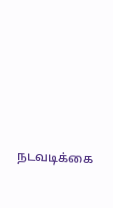நடவடிக்கை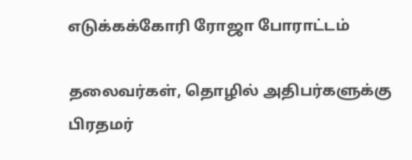எடுக்கக்கோரி ரோஜா போராட்டம்

தலைவர்கள், தொழில் அதிபர்களுக்கு பிரதமர்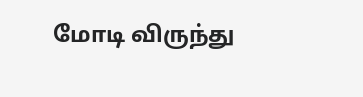மோடி விருந்து